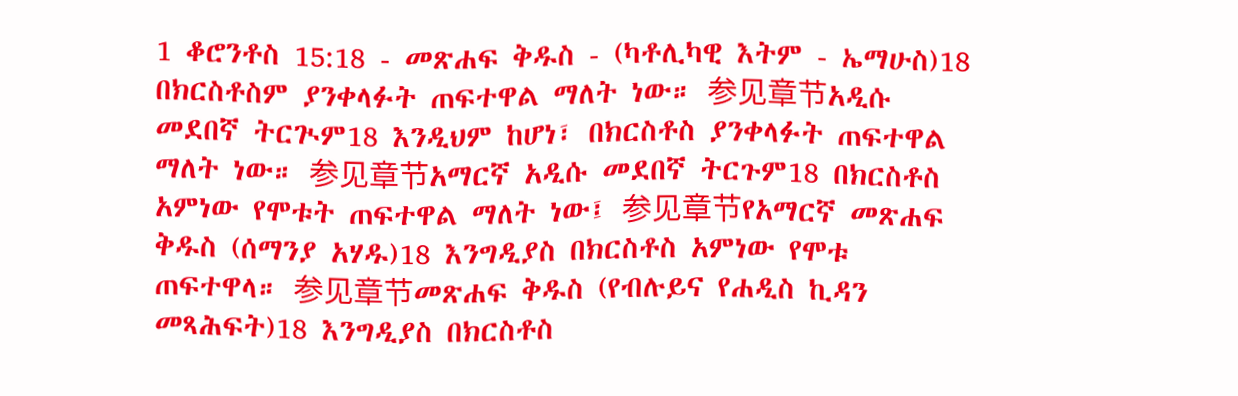1 ቆሮንቶስ 15:18 - መጽሐፍ ቅዱስ - (ካቶሊካዊ እትም - ኤማሁስ)18 በክርስቶስም ያንቀላፉት ጠፍተዋል ማለት ነው። 参见章节አዲሱ መደበኛ ትርጒም18 እንዲህም ከሆነ፣ በክርስቶስ ያንቀላፉት ጠፍተዋል ማለት ነው። 参见章节አማርኛ አዲሱ መደበኛ ትርጉም18 በክርስቶስ አምነው የሞቱት ጠፍተዋል ማለት ነው፤ 参见章节የአማርኛ መጽሐፍ ቅዱስ (ሰማንያ አሃዱ)18 እንግዲያስ በክርስቶስ አምነው የሞቱ ጠፍተዋላ። 参见章节መጽሐፍ ቅዱስ (የብሉይና የሐዲስ ኪዳን መጻሕፍት)18 እንግዲያስ በክርስቶስ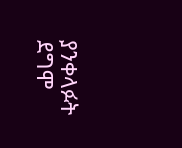ያንቀላፉት ደግሞ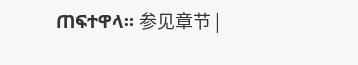ጠፍተዋላ። 参见章节 |